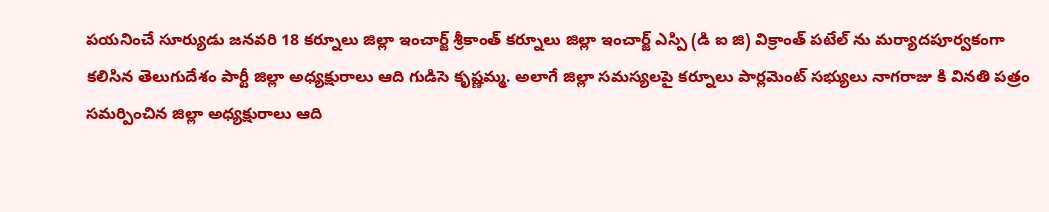పయనించే సూర్యుడు జనవరి 18 కర్నూలు జిల్లా ఇంచార్జ్ శ్రీకాంత్ కర్నూలు జిల్లా ఇంచార్జ్ ఎస్పి (డి ఐ జి) విక్రాంత్ పటేల్ ను మర్యాదపూర్వకంగా కలిసిన తెలుగుదేశం పార్టీ జిల్లా అధ్యక్షురాలు ఆది గుడిసె కృష్ణమ్మ. అలాగే జిల్లా సమస్యలపై కర్నూలు పార్లమెంట్ సభ్యులు నాగరాజు కి వినతి పత్రం సమర్పించిన జిల్లా అధ్యక్షురాలు ఆది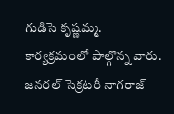గుడిసె కృష్ణమ్మ. కార్యక్రమంలో పాల్గొన్న వారు. జనరల్ సెక్రటరీ నాగరాజ్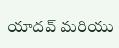యాదవ్ మరియు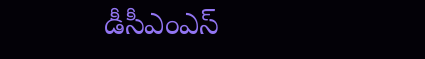డీసీఎంఎస్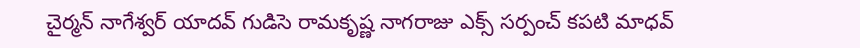చైర్మన్ నాగేశ్వర్ యాదవ్ గుడిసె రామకృష్ణ నాగరాజు ఎక్స్ సర్పంచ్ కపటి మాధవ్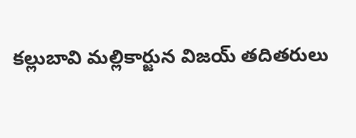కల్లుబావి మల్లికార్జున విజయ్ తదితరులు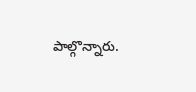పాల్గొన్నారు.